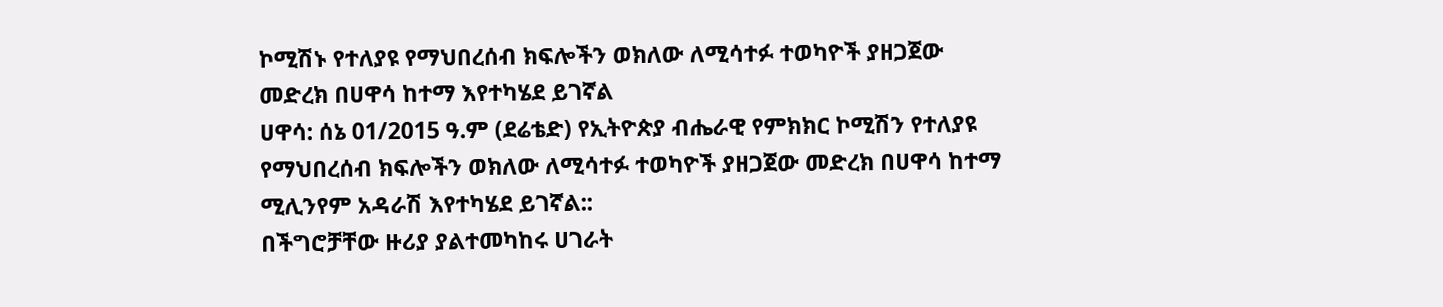ኮሚሽኑ የተለያዩ የማህበረሰብ ክፍሎችን ወክለው ለሚሳተፉ ተወካዮች ያዘጋጀው መድረክ በሀዋሳ ከተማ እየተካሄደ ይገኛል
ሀዋሳ: ሰኔ 01/2015 ዓ.ም (ደሬቴድ) የኢትዮጵያ ብሔራዊ የምክክር ኮሚሽን የተለያዩ የማህበረሰብ ክፍሎችን ወክለው ለሚሳተፉ ተወካዮች ያዘጋጀው መድረክ በሀዋሳ ከተማ ሚሊንየም አዳራሽ እየተካሄደ ይገኛል::
በችግሮቻቸው ዙሪያ ያልተመካከሩ ሀገራት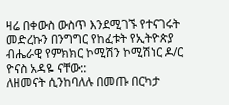ዛሬ በቀውስ ውስጥ እንደሚገኙ የተናገሩት መድረኩን በንግግር የከፈቱት የኢትዮጵያ ብሔራዊ የምክክር ኮሚሽን ኮሚሽነር ዶ/ር ዮናስ አዳዬ ናቸው::
ለዘመናት ሲንከባለሉ በመጡ በርካታ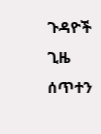ጉዳዮች ጊዜ ሰጥተን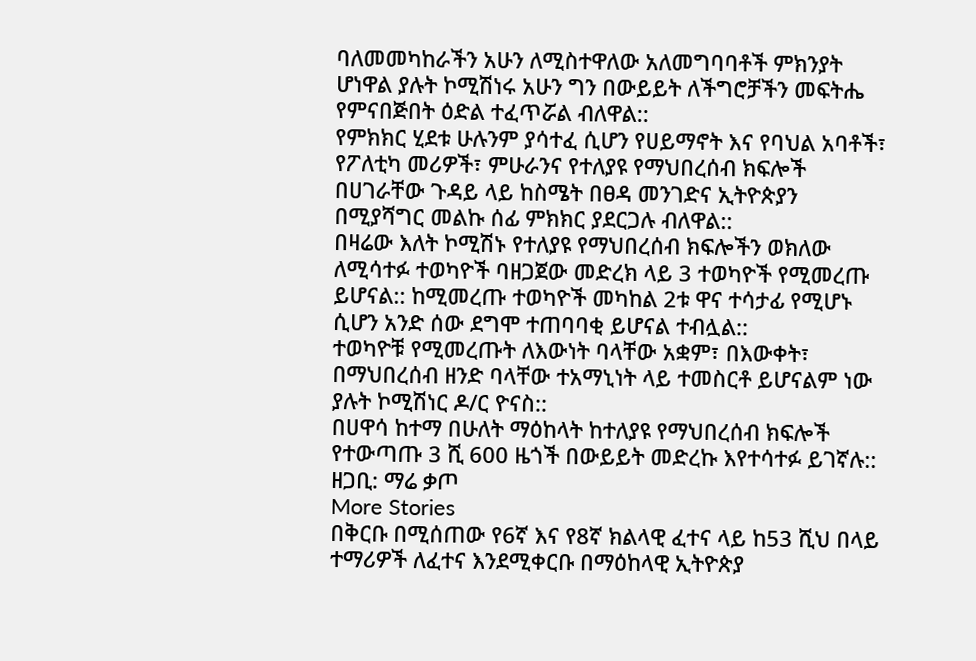ባለመመካከራችን አሁን ለሚስተዋለው አለመግባባቶች ምክንያት ሆነዋል ያሉት ኮሚሽነሩ አሁን ግን በውይይት ለችግሮቻችን መፍትሔ የምናበጅበት ዕድል ተፈጥሯል ብለዋል::
የምክክር ሂደቱ ሁሉንም ያሳተፈ ሲሆን የሀይማኖት እና የባህል አባቶች፣ የፖለቲካ መሪዎች፣ ምሁራንና የተለያዩ የማህበረሰብ ክፍሎች በሀገራቸው ጉዳይ ላይ ከስሜት በፀዳ መንገድና ኢትዮጵያን በሚያሻግር መልኩ ሰፊ ምክክር ያደርጋሉ ብለዋል::
በዛሬው እለት ኮሚሽኑ የተለያዩ የማህበረሰብ ክፍሎችን ወክለው ለሚሳተፉ ተወካዮች ባዘጋጀው መድረክ ላይ 3 ተወካዮች የሚመረጡ ይሆናል:: ከሚመረጡ ተወካዮች መካከል 2ቱ ዋና ተሳታፊ የሚሆኑ ሲሆን አንድ ሰው ደግሞ ተጠባባቂ ይሆናል ተብሏል::
ተወካዮቹ የሚመረጡት ለእውነት ባላቸው አቋም፣ በእውቀት፣ በማህበረሰብ ዘንድ ባላቸው ተአማኒነት ላይ ተመስርቶ ይሆናልም ነው ያሉት ኮሚሽነር ዶ/ር ዮናስ::
በሀዋሳ ከተማ በሁለት ማዕከላት ከተለያዩ የማህበረሰብ ክፍሎች የተውጣጡ 3 ሺ 600 ዜጎች በውይይት መድረኩ እየተሳተፉ ይገኛሉ::
ዘጋቢ: ማሬ ቃጦ
More Stories
በቅርቡ በሚሰጠው የ6ኛ እና የ8ኛ ክልላዊ ፈተና ላይ ከ53 ሺህ በላይ ተማሪዎች ለፈተና እንደሚቀርቡ በማዕከላዊ ኢትዮጵያ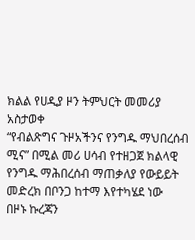ክልል የሀዲያ ዞን ትምህርት መመሪያ አስታወቀ
“የብልጽግና ጉዞአችንና የንግዱ ማህበረሰብ ሚና” በሚል መሪ ሀሳብ የተዘጋጀ ክልላዊ የንግዱ ማሕበረሰብ ማጠቃለያ የውይይት መድረክ በቦንጋ ከተማ እየተካሄደ ነው
በዞኑ ኩረጃን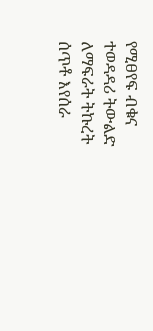የሚፀየፍ ብቁና ተወዳዳሪ ትውልድ ለማፍራት ትኩረት ሰጥቶ እየሰራ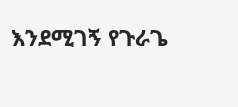እንደሚገኝ የጉራጌ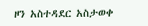ዞን አስተዳደር አስታወቀ